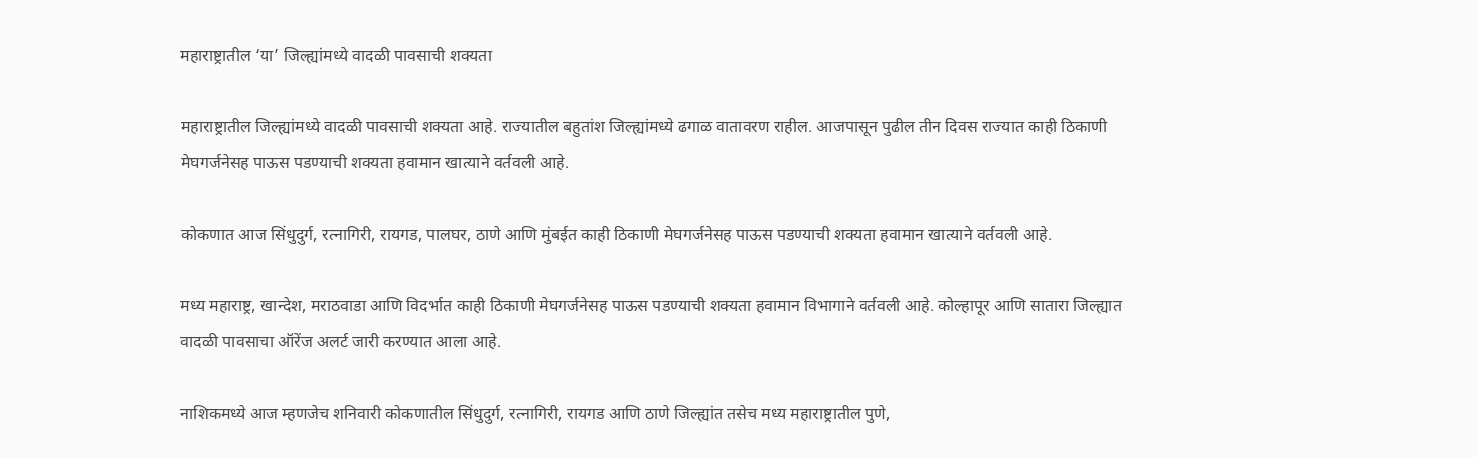महाराष्ट्रातील ‘या’ जिल्ह्यांमध्ये वादळी पावसाची शक्यता

महाराष्ट्रातील जिल्ह्यांमध्ये वादळी पावसाची शक्यता आहे. राज्यातील बहुतांश जिल्ह्यांमध्ये ढगाळ वातावरण राहील. आजपासून पुढील तीन दिवस राज्यात काही ठिकाणी मेघगर्जनेसह पाऊस पडण्याची शक्यता हवामान खात्याने वर्तवली आहे.

कोकणात आज सिंधुदुर्ग, रत्नागिरी, रायगड, पालघर, ठाणे आणि मुंबईत काही ठिकाणी मेघगर्जनेसह पाऊस पडण्याची शक्यता हवामान खात्याने वर्तवली आहे.

मध्य महाराष्ट्र, खान्देश, मराठवाडा आणि विदर्भात काही ठिकाणी मेघगर्जनेसह पाऊस पडण्याची शक्यता हवामान विभागाने वर्तवली आहे. कोल्हापूर आणि सातारा जिल्ह्यात वादळी पावसाचा ऑरेंज अलर्ट जारी करण्यात आला आहे.

नाशिकमध्ये आज म्हणजेच शनिवारी कोकणातील सिंधुदुर्ग, रत्नागिरी, रायगड आणि ठाणे जिल्ह्यांत तसेच मध्य महाराष्ट्रातील पुणे,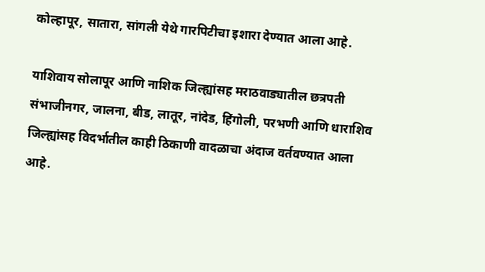कोल्हापूर, सातारा, सांगली येथे गारपिटीचा इशारा देण्यात आला आहे.

याशिवाय सोलापूर आणि नाशिक जिल्ह्यांसह मराठवाड्यातील छत्रपती संभाजीनगर, जालना, बीड, लातूर, नांदेड, हिंगोली, परभणी आणि धाराशिव जिल्ह्यांसह विदर्भातील काही ठिकाणी वादळाचा अंदाज वर्तवण्यात आला आहे.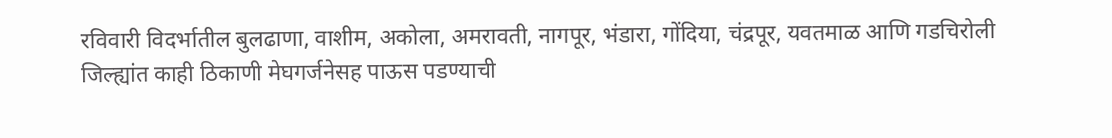रविवारी विदर्भातील बुलढाणा, वाशीम, अकोला, अमरावती, नागपूर, भंडारा, गोंदिया, चंद्रपूर, यवतमाळ आणि गडचिरोली जिल्ह्यांत काही ठिकाणी मेघगर्जनेसह पाऊस पडण्याची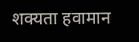शक्यता हवामान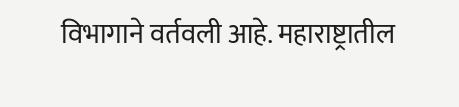विभागाने वर्तवली आहे. महाराष्ट्रातील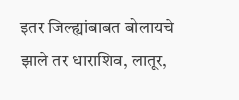इतर जिल्ह्यांबाबत बोलायचे झाले तर धाराशिव, लातूर,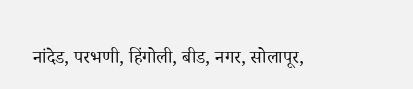नांदेड, परभणी, हिंगोली, बीड, नगर, सोलापूर,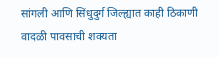सांगली आणि सिंधुदुर्ग जिल्ह्यात काही ठिकाणी वादळी पावसाची शक्यता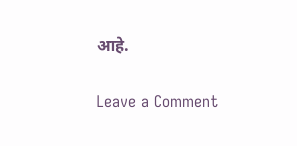आहे.

Leave a Comment